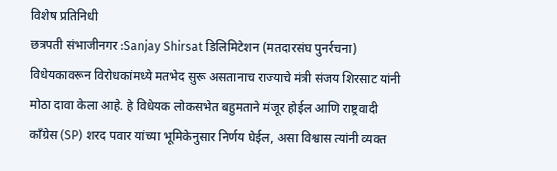विशेष प्रतिनिधी
छत्रपती संभाजीनगर :Sanjay Shirsat डिलिमिटेशन (मतदारसंघ पुनर्रचना) विधेयकावरून विरोधकांमध्ये मतभेद सुरू असतानाच राज्याचे मंत्री संजय शिरसाट यांनी मोठा दावा केला आहे. हे विधेयक लोकसभेत बहुमताने मंजूर होईल आणि राष्ट्रवादी काँग्रेस (SP) शरद पवार यांच्या भूमिकेनुसार निर्णय घेईल, असा विश्वास त्यांनी व्यक्त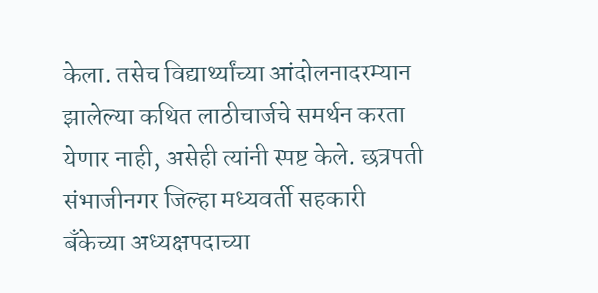केला. तसेच विद्यार्थ्यांच्या आंदोलनादरम्यान झालेल्या कथित लाठीचार्जचे समर्थन करता येणार नाही, असेही त्यांनी स्पष्ट केले. छत्रपती संभाजीनगर जिल्हा मध्यवर्ती सहकारी बँकेच्या अध्यक्षपदाच्या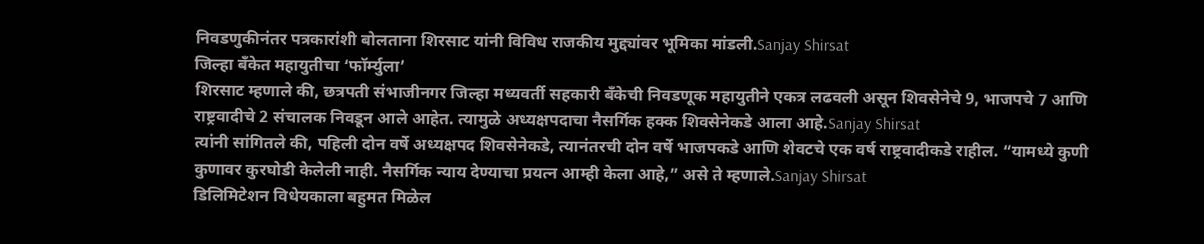निवडणुकीनंतर पत्रकारांशी बोलताना शिरसाट यांनी विविध राजकीय मुद्द्यांवर भूमिका मांडली.Sanjay Shirsat
जिल्हा बँकेत महायुतीचा ‘फॉर्म्युला’
शिरसाट म्हणाले की, छत्रपती संभाजीनगर जिल्हा मध्यवर्ती सहकारी बँकेची निवडणूक महायुतीने एकत्र लढवली असून शिवसेनेचे 9, भाजपचे 7 आणि राष्ट्रवादीचे 2 संचालक निवडून आले आहेत. त्यामुळे अध्यक्षपदाचा नैसर्गिक हक्क शिवसेनेकडे आला आहे.Sanjay Shirsat
त्यांनी सांगितले की, पहिली दोन वर्षे अध्यक्षपद शिवसेनेकडे, त्यानंतरची दोन वर्षे भाजपकडे आणि शेवटचे एक वर्ष राष्ट्रवादीकडे राहील. “यामध्ये कुणी कुणावर कुरघोडी केलेली नाही. नैसर्गिक न्याय देण्याचा प्रयत्न आम्ही केला आहे,” असे ते म्हणाले.Sanjay Shirsat
डिलिमिटेशन विधेयकाला बहुमत मिळेल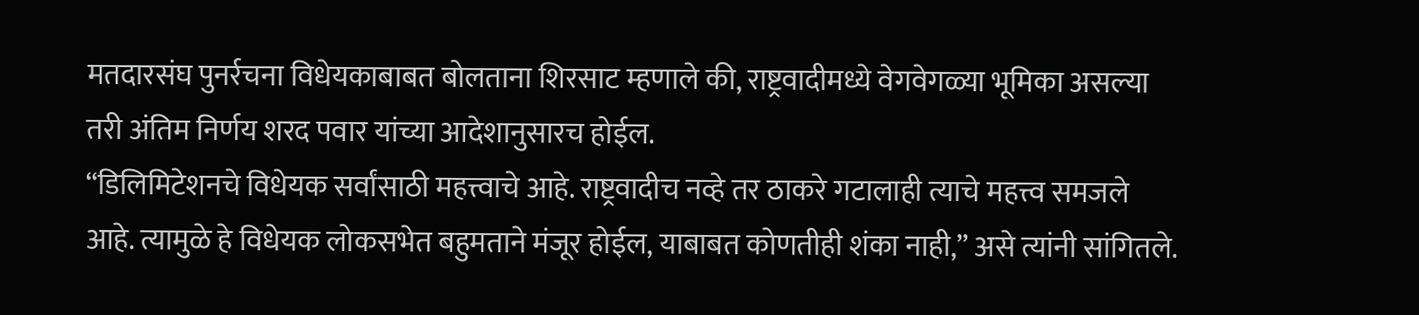मतदारसंघ पुनर्रचना विधेयकाबाबत बोलताना शिरसाट म्हणाले की, राष्ट्रवादीमध्ये वेगवेगळ्या भूमिका असल्या तरी अंतिम निर्णय शरद पवार यांच्या आदेशानुसारच होईल.
“डिलिमिटेशनचे विधेयक सर्वांसाठी महत्त्वाचे आहे. राष्ट्रवादीच नव्हे तर ठाकरे गटालाही त्याचे महत्त्व समजले आहे. त्यामुळे हे विधेयक लोकसभेत बहुमताने मंजूर होईल, याबाबत कोणतीही शंका नाही,” असे त्यांनी सांगितले.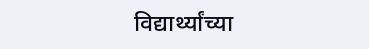विद्यार्थ्यांच्या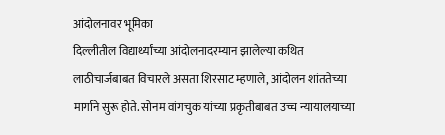आंदोलनावर भूमिका
दिल्लीतील विद्यार्थ्यांच्या आंदोलनादरम्यान झालेल्या कथित लाठीचार्जबाबत विचारले असता शिरसाट म्हणाले, आंदोलन शांततेच्या मार्गाने सुरू होते. सोनम वांगचुक यांच्या प्रकृतीबाबत उच्च न्यायालयाच्या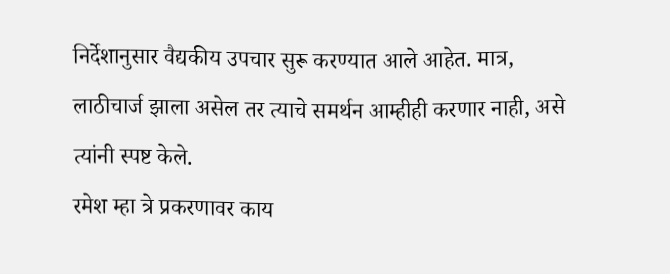निर्देशानुसार वैद्यकीय उपचार सुरू करण्यात आले आहेत. मात्र, लाठीचार्ज झाला असेल तर त्याचे समर्थन आम्हीही करणार नाही, असे त्यांनी स्पष्ट केले.
रमेश म्हा त्रे प्रकरणावर काय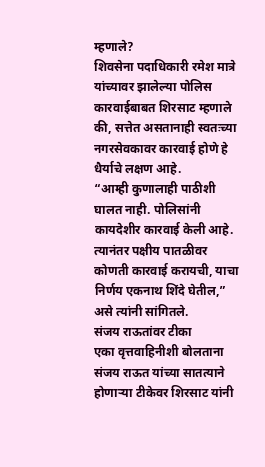म्हणाले?
शिवसेना पदाधिकारी रमेश मात्रे यांच्यावर झालेल्या पोलिस कारवाईबाबत शिरसाट म्हणाले की, सत्तेत असतानाही स्वतःच्या नगरसेवकावर कारवाई होणे हे धैर्याचे लक्षण आहे.
“आम्ही कुणालाही पाठीशी घालत नाही. पोलिसांनी कायदेशीर कारवाई केली आहे. त्यानंतर पक्षीय पातळीवर कोणती कारवाई करायची, याचा निर्णय एकनाथ शिंदे घेतील,” असे त्यांनी सांगितले.
संजय राऊतांवर टीका
एका वृत्तवाहिनीशी बोलताना संजय राऊत यांच्या सातत्याने होणाऱ्या टीकेवर शिरसाट यांनी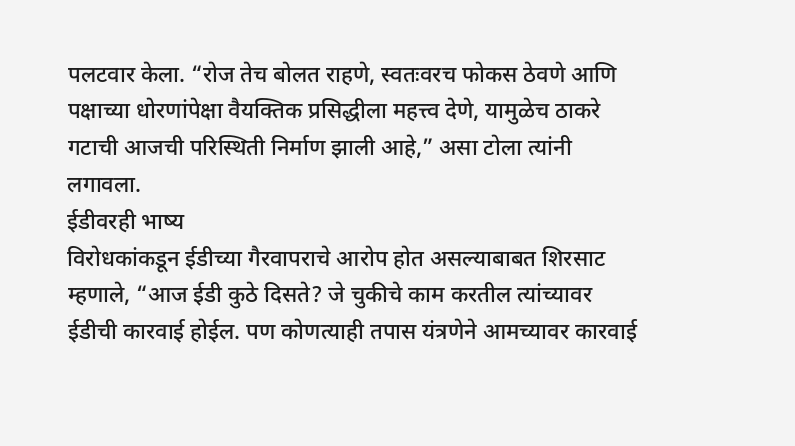पलटवार केला. “रोज तेच बोलत राहणे, स्वतःवरच फोकस ठेवणे आणि पक्षाच्या धोरणांपेक्षा वैयक्तिक प्रसिद्धीला महत्त्व देणे, यामुळेच ठाकरे गटाची आजची परिस्थिती निर्माण झाली आहे,” असा टोला त्यांनी लगावला.
ईडीवरही भाष्य
विरोधकांकडून ईडीच्या गैरवापराचे आरोप होत असल्याबाबत शिरसाट म्हणाले, “आज ईडी कुठे दिसते? जे चुकीचे काम करतील त्यांच्यावर ईडीची कारवाई होईल. पण कोणत्याही तपास यंत्रणेने आमच्यावर कारवाई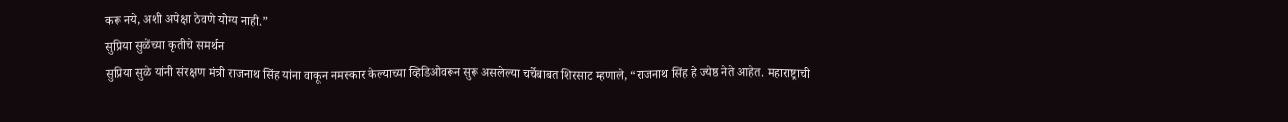करू नये, अशी अपेक्षा ठेवणे योग्य नाही.”
सुप्रिया सुळेंच्या कृतीचे समर्थन
सुप्रिया सुळे यांनी संरक्षण मंत्री राजनाथ सिंह यांना वाकून नमस्कार केल्याच्या व्हिडिओवरून सुरू असलेल्या चर्चेबाबत शिरसाट म्हणाले, “राजनाथ सिंह हे ज्येष्ठ नेते आहेत. महाराष्ट्राची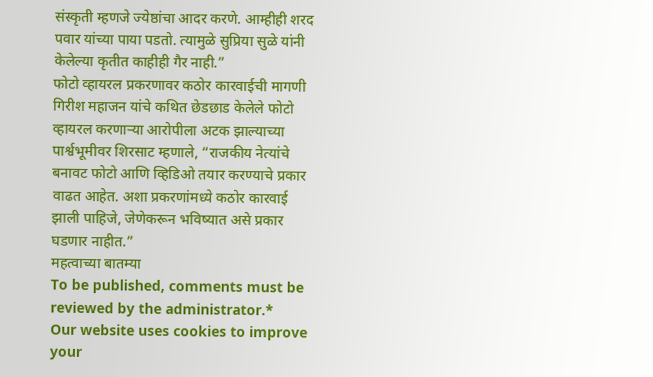संस्कृती म्हणजे ज्येष्ठांचा आदर करणे. आम्हीही शरद पवार यांच्या पाया पडतो. त्यामुळे सुप्रिया सुळे यांनी केलेल्या कृतीत काहीही गैर नाही.”
फोटो व्हायरल प्रकरणावर कठोर कारवाईची मागणी
गिरीश महाजन यांचे कथित छेडछाड केलेले फोटो व्हायरल करणाऱ्या आरोपीला अटक झाल्याच्या पार्श्वभूमीवर शिरसाट म्हणाले, “राजकीय नेत्यांचे बनावट फोटो आणि व्हिडिओ तयार करण्याचे प्रकार वाढत आहेत. अशा प्रकरणांमध्ये कठोर कारवाई झाली पाहिजे, जेणेकरून भविष्यात असे प्रकार घडणार नाहीत.”
महत्वाच्या बातम्या
To be published, comments must be reviewed by the administrator.*
Our website uses cookies to improve your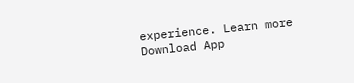experience. Learn more
Download App